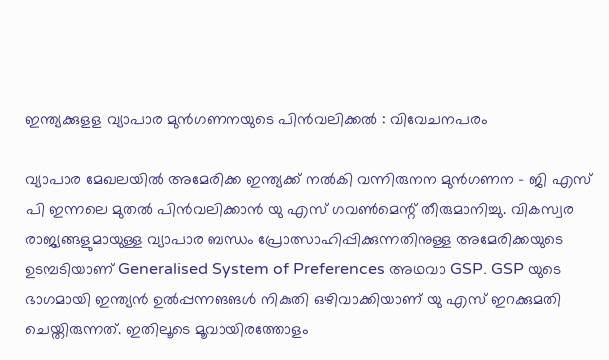ഇന്ത്യക്കുളള വ്യാപാര മുന്‍ഗണനയുടെ പിന്‍വലിക്കല്‍ : വിവേചനപരം

വ്യാപാര മേഖലയില്‍ അമേരിക്ക ഇന്ത്യക്ക് നല്‍കി വന്നിരുനന മുന്‍ഗണന - ജി എസ് പി ഇന്നലെ മുതല്‍ പിന്‍വലിക്കാന്‍ യു എസ് ഗവണ്‍മെന്റ് തീരുമാനിച്ചു. വികസ്വര രാജ്യങ്ങളുമായുള്ള വ്യാപാര ബന്ധം പ്രോത്സാഹിപ്പിക്കുന്നതിനുള്ള അമേരിക്കയുടെ ഉടമ്പടിയാണ് Generalised System of Preferences അഥവാ GSP. GSP യുടെ ഭാഗമായി ഇന്ത്യന്‍ ഉല്‍പ്പന്നങങള്‍ നികുതി ഒഴിവാക്കിയാണ് യു എസ് ഇറക്കുമതി ചെയ്തിരുന്നത്. ഇതിലൂടെ മൂവായിരത്തോളം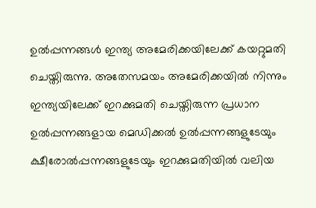ഉല്‍പ്പന്നങ്ങള്‍ ഇന്ത്യ അമേരിക്കയിലേക്ക് കയറ്റുമതി ചെയ്തിരുന്നു. അതേസമയം അമേരിക്കയില്‍ നിന്നും ഇന്ത്യയിലേക്ക് ഇറക്കുമതി ചെയ്തിരുന്ന പ്രധാന ഉല്‍പ്പന്നങ്ങളായ മെഡിക്കല്‍ ഉല്‍പ്പന്നങ്ങളുടേയും ക്ഷീരോല്‍പ്പന്നങ്ങളുടേയും ഇറക്കുമതിയില്‍ വലിയ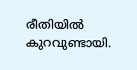രീതിയില്‍ കുറവുണ്ടായി.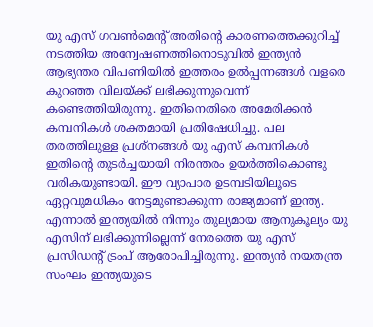യു എസ് ഗവണ്‍മെന്റ് അതിന്റെ കാരണത്തെക്കുറിച്ച് നടത്തിയ അന്വേഷണത്തിനൊടുവില്‍ ഇന്ത്യന്‍ ആഭ്യന്തര വിപണിയില്‍ ഇത്തരം ഉല്‍പ്പന്നങ്ങള്‍ വളരെ കുറഞ്ഞ വിലയ്ക്ക് ലഭിക്കുന്നുവെന്ന് കണ്ടെത്തിയിരുന്നു. ഇതിനെതിരെ അമേരിക്കന്‍ കമ്പനികള്‍ ശക്തമായി പ്രതിഷേധിച്ചു. പല തരത്തിലുള്ള പ്രശ്‌നങ്ങള്‍ യു എസ് കമ്പനികള്‍ ഇതിന്റെ തുടര്‍ച്ചയായി നിരന്തരം ഉയര്‍ത്തികൊണ്ടു വരികയുണ്ടായി. ഈ വ്യാപാര ഉടമ്പടിയിലൂടെ ഏറ്റവുമധികം നേട്ടമുണ്ടാക്കുന്ന രാജ്യമാണ് ഇന്ത്യ. എന്നാല്‍ ഇന്ത്യയില്‍ നിന്നും തുല്യമായ ആനുകൂല്യം യു എസിന് ലഭിക്കുന്നില്ലെന്ന് നേരത്തെ യു എസ് പ്രസിഡന്റ് ട്രംപ് ആരോപിച്ചിരുന്നു. ഇന്ത്യന്‍ നയതന്ത്ര സംഘം ഇന്ത്യയുടെ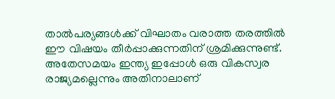താല്‍പര്യങ്ങള്‍ക്ക് വിഘാതം വരാത്ത തരത്തില്‍ ഈ വിഷയം തീര്‍പ്പാക്കുന്നതിന് ശ്രമിക്കുന്നുണ്ട്. അതേസമയം ഇന്ത്യ ഇപ്പോള്‍ ഒരു വികസ്വര രാജ്യമല്ലെന്നും അതിനാലാണ്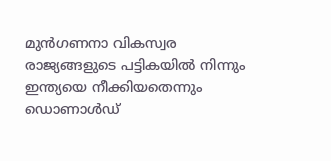മുന്‍ഗണനാ വികസ്വര രാജ്യങ്ങളുടെ പട്ടികയില്‍ നിന്നും ഇന്ത്യയെ നീക്കിയതെന്നും ഡൊണാള്‍ഡ്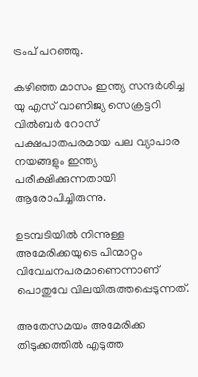ട്രംപ് പറഞ്ഞു.

കഴിഞ്ഞ മാസം ഇന്ത്യ സന്ദര്‍ശിച്ച യു എസ് വാണിജ്യ സെക്രട്ടറി വില്‍ബര്‍ റോസ് പക്ഷപാതപരമായ പല വ്യാപാര നയങ്ങളും ഇന്ത്യ പരീക്ഷിക്കുന്നതായി ആരോപിച്ചിരുന്നു.

ഉടമ്പടിയില്‍ നിന്നുള്ള അമേരിക്കയുടെ പിന്മാറ്റം വിവേചനപരമാണെന്നാണ് പൊതുവേ വിലയിരുത്തപ്പെടുന്നത്.

അതേസമയം അമേരിക്ക തിടുക്കത്തില്‍ എടുത്ത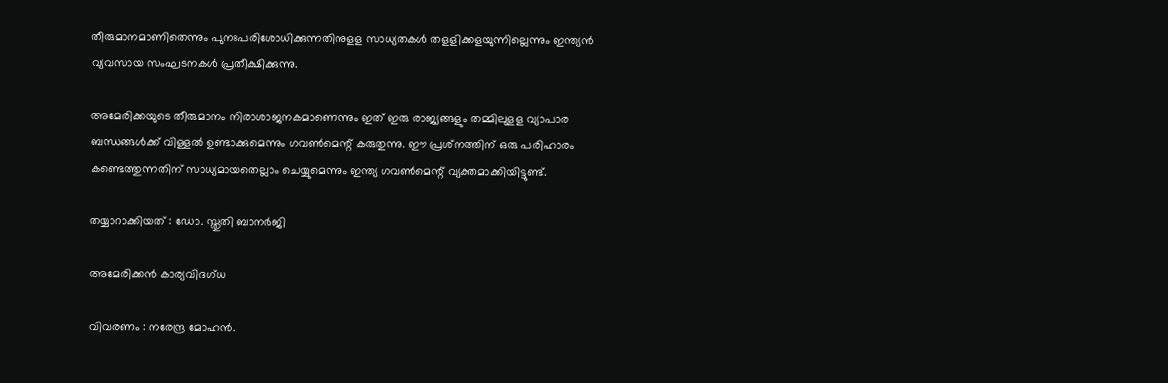തീരുമാനമാണിതെന്നും പുനഃപരിശോധിക്കുന്നതിനുളള സാധ്യതകള്‍ തളളിക്കളയുന്നില്ലെന്നും ഇന്ത്യന്‍ വ്യവസായ സംഘടനകള്‍ പ്രതീക്ഷിക്കുന്നു.

അമേരിക്കയുടെ തീരുമാനം നിരാശാജനകമാണെന്നും ഇത് ഇരു രാജ്യങ്ങളും തമ്മിലുളള വ്യാപാര ബന്ധങ്ങള്‍ക്ക് വിള്ളല്‍ ഉണ്ടാക്കുമെന്നും ഗവണ്‍മെന്റ് കരുതുന്നു. ഈ പ്രശ്‌നത്തിന് ഒരു പരിഹാരം കണ്ടെത്തുന്നതിന് സാധ്യമായതെല്ലാം ചെയ്യുമെന്നും ഇന്ത്യ ഗവണ്‍മെന്റ് വ്യക്തമാക്കിയിട്ടുണ്ട്.

തയ്യാറാക്കിയത് : ഡോ. സ്തുതി ബാനര്‍ജി

അമേരിക്കന്‍ കാര്യവിദഗ്ധ

വിവരണം : നരേന്ദ്ര മോഹന്‍.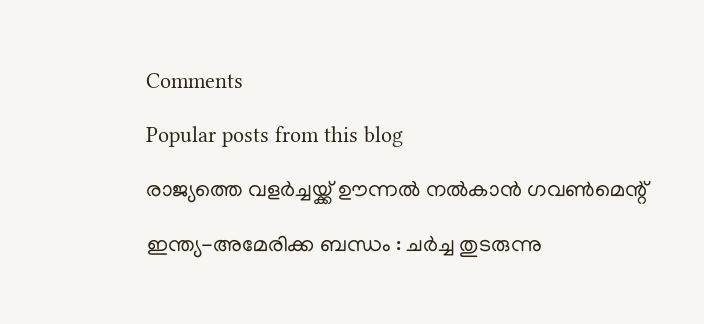Comments

Popular posts from this blog

രാജ്യത്തെ വളര്‍ച്ചയ്ക്ക് ഊന്നല്‍ നല്‍കാന്‍ ഗവണ്‍മെന്റ്

ഇന്ത്യ-അമേരിക്ക ബന്ധം : ചര്‍ച്ച തുടരുന്നു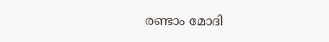രണ്ടാം മോദി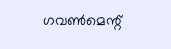ഗവണ്‍മെന്റ്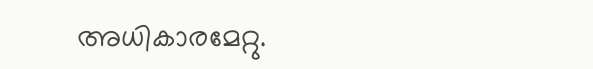അധികാരമേറ്റു.